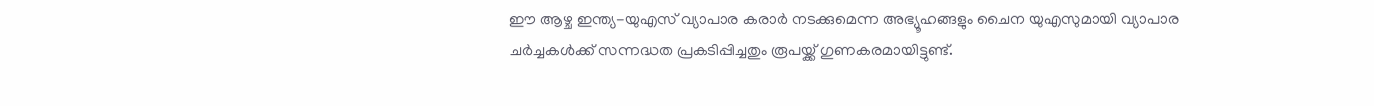ഈ ആഴ്ച ഇന്ത്യ-യുഎസ് വ്യാപാര കരാർ നടക്കുമെന്ന അഭ്യൂഹങ്ങളും ചൈന യുഎസുമായി വ്യാപാര ചർച്ചകൾക്ക് സന്നദ്ധത പ്രകടിപ്പിച്ചതും രൂപയ്ക്ക് ഗുണകരമായിട്ടുണ്ട്.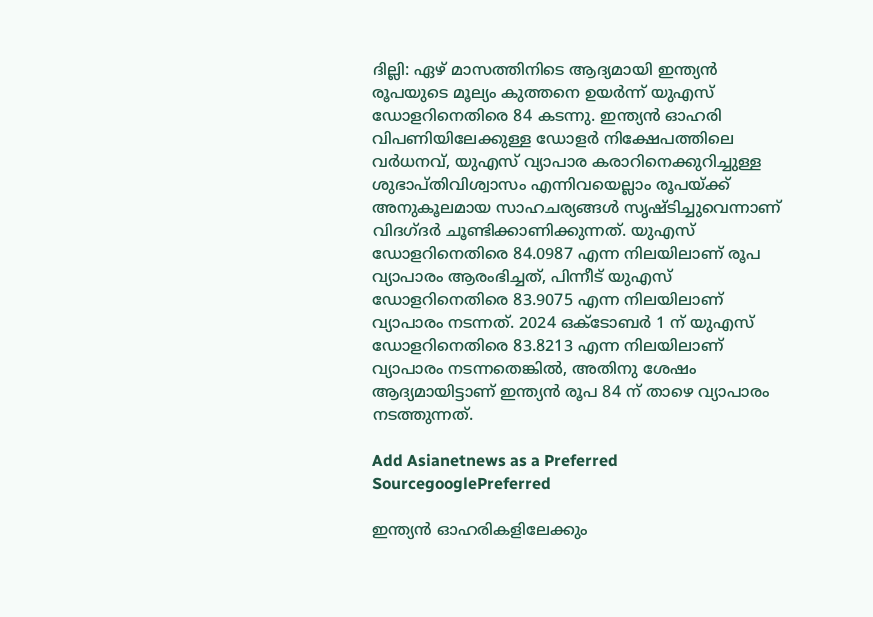ദില്ലി: ഏഴ് മാസത്തിനിടെ ആദ്യമായി ഇന്ത്യൻ രൂപയുടെ മൂല്യം കുത്തനെ ഉയർന്ന് യുഎസ് ഡോളറിനെതിരെ 84 കടന്നു. ഇന്ത്യൻ ഓഹരി വിപണിയിലേക്കുള്ള ഡോളർ നിക്ഷേപത്തിലെ വർധനവ്, യുഎസ് വ്യാപാര കരാറിനെക്കുറിച്ചുള്ള ശുഭാപ്തിവിശ്വാസം എന്നിവയെല്ലാം രൂപയ്ക്ക് അനുകൂലമായ സാഹചര്യങ്ങൾ സൃഷ്ടിച്ചുവെന്നാണ് വിദഗ്ദർ ചൂണ്ടിക്കാണിക്കുന്നത്. യുഎസ് ഡോളറിനെതിരെ 84.0987 എന്ന നിലയിലാണ് രൂപ വ്യാപാരം ആരംഭിച്ചത്, പിന്നീട് യുഎസ് ഡോളറിനെതിരെ 83.9075 എന്ന നിലയിലാണ് വ്യാപാരം നടന്നത്. 2024 ഒക്ടോബർ 1 ന് യുഎസ് ഡോളറിനെതിരെ 83.8213 എന്ന നിലയിലാണ് വ്യാപാരം നടന്നതെങ്കിൽ, അതിനു ശേഷം ആദ്യമായിട്ടാണ് ഇന്ത്യൻ രൂപ 84 ന് താഴെ വ്യാപാരം നടത്തുന്നത്.

Add Asianetnews as a Preferred SourcegooglePreferred

ഇന്ത്യൻ ഓഹരികളിലേക്കും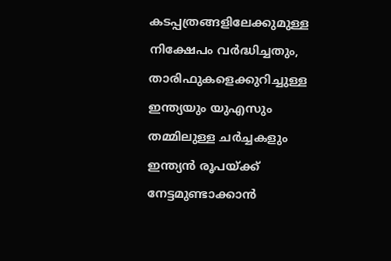കടപ്പത്രങ്ങളിലേക്കുമുള്ള നിക്ഷേപം വർദ്ധിച്ചതും, താരിഫുകളെക്കുറിച്ചുള്ള ഇന്ത്യയും യുഎസും തമ്മിലുള്ള ചർച്ചകളും ഇന്ത്യൻ രൂപയ്ക്ക് നേട്ടമുണ്ടാക്കാൻ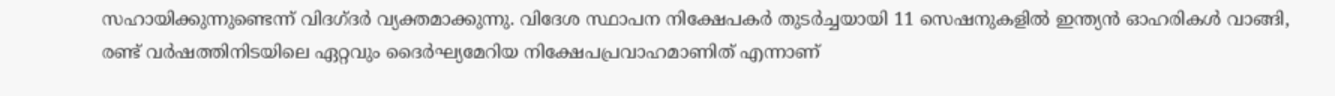സഹായിക്കുന്നുണ്ടെന്ന് വിദഗ്ദ‍ർ വ്യക്തമാക്കുന്നു. വിദേശ സ്ഥാപന നിക്ഷേപകർ തുടർച്ചയായി 11 സെഷനുകളിൽ ഇന്ത്യൻ ഓഹരികൾ വാങ്ങി, രണ്ട് വർഷത്തിനിടയിലെ ഏറ്റവും ദൈർഘ്യമേറിയ നിക്ഷേപപ്രവാഹമാണിത് എന്നാണ്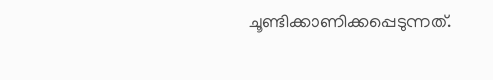ചൂണ്ടിക്കാണിക്കപ്പെടുന്നത്.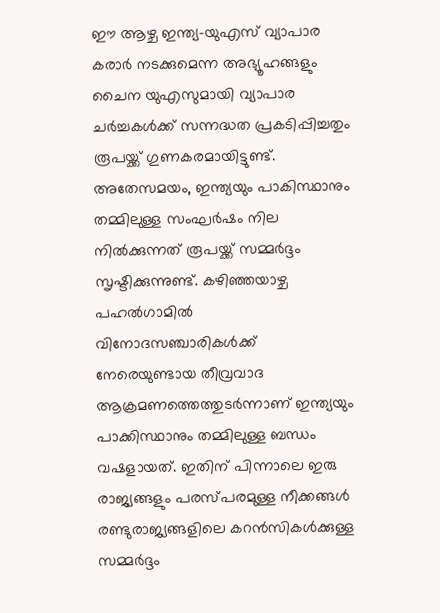ഈ ആഴ്ച ഇന്ത്യ-യുഎസ് വ്യാപാര കരാർ നടക്കുമെന്ന അഭ്യൂഹങ്ങളും ചൈന യുഎസുമായി വ്യാപാര ചർച്ചകൾക്ക് സന്നദ്ധത പ്രകടിപ്പിച്ചതും രൂപയ്ക്ക് ഗുണകരമായിട്ടുണ്ട്. അതേസമയം, ഇന്ത്യയും പാകിസ്ഥാനും തമ്മിലുള്ള സംഘർഷം നില നിൽക്കുന്നത് രൂപയ്ക്ക് സമ്മർദ്ദം സൃഷ്ടിക്കുന്നുണ്ട്. കഴിഞ്ഞയാഴ്ച പഹൽഗാമിൽ വിനോദസഞ്ചാരികൾക്ക് നേരെയുണ്ടായ തീവ്രവാദ ആക്രമണത്തെത്തുടർന്നാണ് ഇന്ത്യയും പാക്കിസ്ഥാനും തമ്മിലുള്ള ബന്ധം വഷളായത്. ഇതിന് പിന്നാലെ ഇരു രാജ്യങ്ങളും പരസ്പരമുള്ള നീക്കങ്ങൾ രണ്ടുരാജ്യങ്ങളിലെ കറൻസികൾക്കുള്ള സമ്മർദ്ദം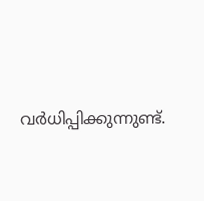വർധിപ്പിക്കുന്നുണ്ട്.